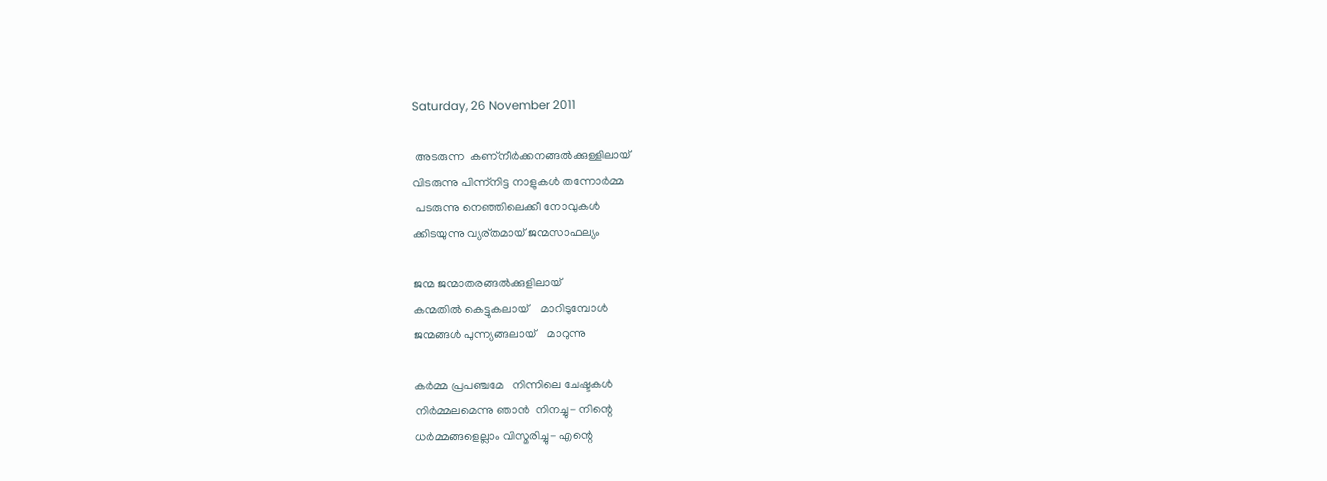Saturday, 26 November 2011

 അടരുന്ന  കണ്നീര്‍ക്കനങ്ങല്‍ക്കുള്ളിലായ്
വിടരുന്നു പിന്ന്നിട്ട നാളുകള്‍ തന്നോര്‍മ്മ
 പടരുന്നു നെഞ്ഞിലെക്കീ നോവുകള്‍
ക്കിടയുന്നു വ്യര്തമായ് ജന്മസാഫല്യം

ജന്മ ജന്മാതരങ്ങല്‍ക്കുളിലായ്
കന്മതില്‍ കെട്ടുകലായ്‌    മാറിടുമ്പോള്‍
ജന്മങ്ങള്‍ പുന്ന്യങ്ങലായ്    മാറുന്നു

കര്‍മ്മ പ്രപഞ്ചമേ   നിന്നിലെ ചേഷ്ടകള്‍
നിര്‍മ്മലമെന്നു ഞാന്‍  നിനച്ചു- നിന്റെ
ധര്‍മ്മങ്ങളെല്ലാം വിസ്മരിച്ചു- എന്റെ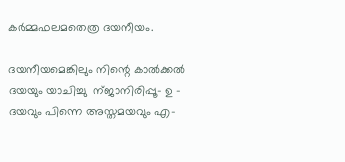കര്‍മ്മഫലമതെത്ര ദയനീയം.

ദയനീയമെങ്കിലും നിന്റെ കാല്‍ക്കല്‍
ദയയും യാചിച്ചു  ന്ജാനിരിപ്പൂ- ഉ -
ദയവും പിന്നെ അസ്തമയവും എ-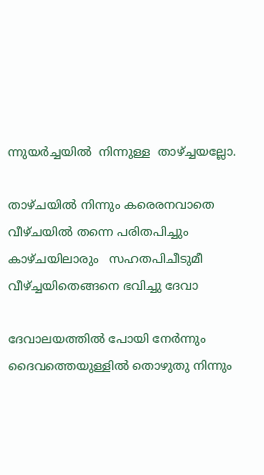ന്നുയര്‍ച്ചയില്‍  നിന്നുള്ള  താഴ്ച്ചയല്ലോ.

താഴ്ചയില്‍ നിന്നും കരെരനവാതെ
വീഴ്ചയില്‍ തന്നെ പരിതപിച്ചും
കാഴ്ചയിലാരും   സഹതപിചീടുമീ
വീഴ്ച്ചയിതെങ്ങനെ ഭവിച്ചു ദേവാ

ദേവാലയത്തില്‍ പോയി നേര്‍ന്നും
ദൈവത്തെയുള്ളില്‍ തൊഴുതു നിന്നും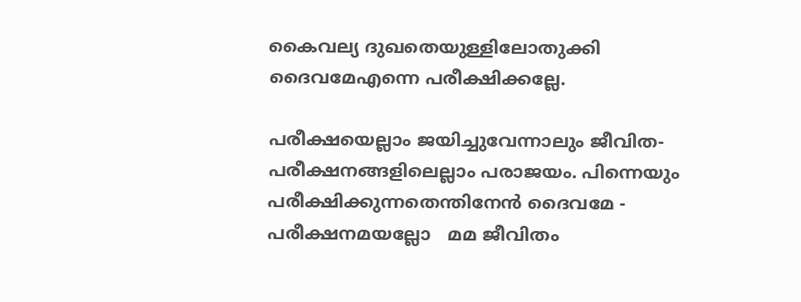കൈവല്യ ദുഖതെയുള്ളിലോതുക്കി
ദൈവമേഎന്നെ പരീക്ഷിക്കല്ലേ.

പരീക്ഷയെല്ലാം ജയിച്ചുവേന്നാലും ജീവിത-
പരീക്ഷനങ്ങളിലെല്ലാം പരാജയം. പിന്നെയും
പരീക്ഷിക്കുന്നതെന്തിനേന്‍ ദൈവമേ -
പരീക്ഷനമയല്ലോ   മമ ജീവിതം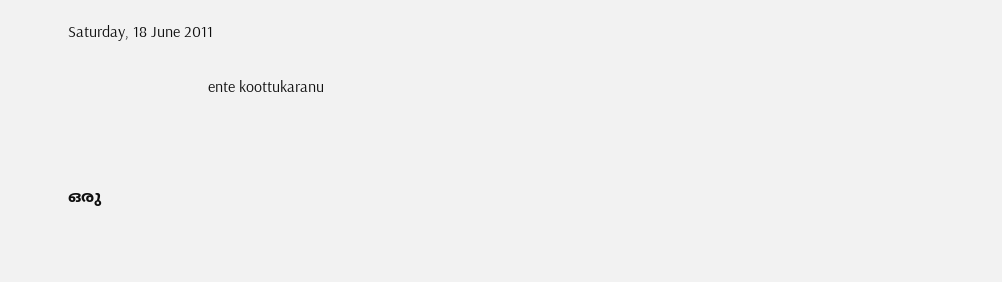Saturday, 18 June 2011

                                   ente koottukaranu



ഒരു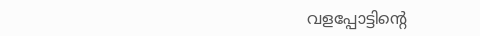വളപ്പോട്ടിന്റെ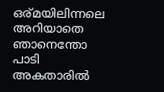ഒര്മയിലിന്നലെ
അറിയാതെ ഞാനെന്തോ പാടി
അകതാരില്‍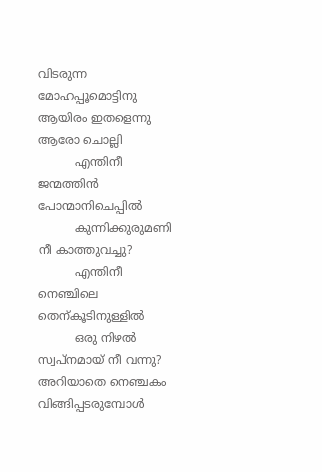വിടരുന്ന മോഹപ്പൂമൊട്ടിനു
ആയിരം ഇതളെന്നു ആരോ ചൊല്ലി
          എന്തിനീ ജന്മത്തിന്‍ പോന്മാനിചെപ്പില്‍
          കുന്നിക്കുരുമണി നീ കാത്തുവച്ചു?
          എന്തിനീ  നെഞ്ചിലെ തെന്കൂടിനുള്ളില്‍
          ഒരു നിഴല്‍ സ്വപ്നമായ് നീ വന്നു?
അറിയാതെ നെഞ്ചകം വിങ്ങിപ്പടരുമ്പോള്‍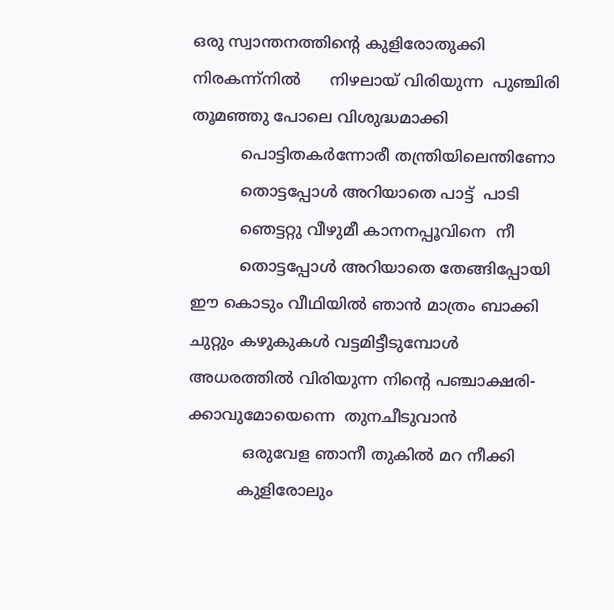ഒരു സ്വാന്തനത്തിന്റെ കുളിരോതുക്കി
നിരകന്ന്നില്‍      നിഴലായ് വിരിയുന്ന  പുഞ്ചിരി
തൂമഞ്ഞു പോലെ വിശുദ്ധമാക്കി
          പൊട്ടിതകര്‍ന്നോരീ തന്ത്രിയിലെന്തിണോ
          തൊട്ടപ്പോള്‍ അറിയാതെ പാട്ട്  പാടി
          ഞെട്ടറ്റു വീഴുമീ കാനനപ്പൂവിനെ  നീ
          തൊട്ടപ്പോള്‍ അറിയാതെ തേങ്ങിപ്പോയി
ഈ കൊടും വീഥിയില്‍ ഞാന്‍ മാത്രം ബാക്കി
ചുറ്റും കഴുകുകള്‍ വട്ടമിട്ടീടുമ്പോള്‍
അധരത്തില്‍ വിരിയുന്ന നിന്റെ പഞ്ചാക്ഷരി-
ക്കാവുമോയെന്നെ  തുനചീടുവാന്‍
           ഒരുവേള ഞാനീ തുകില്‍ മറ നീക്കി
          കുളിരോലും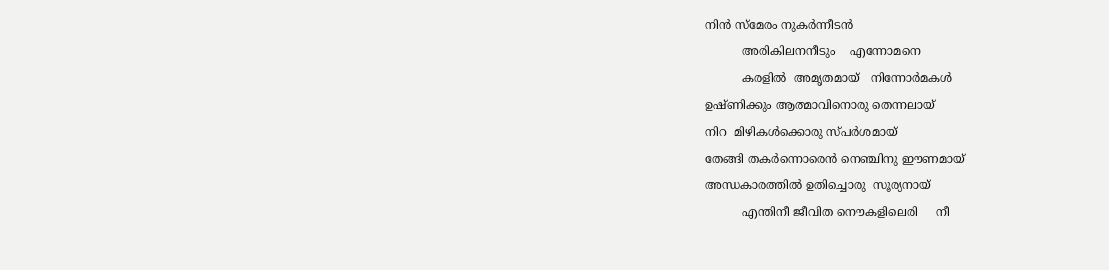നിന്‍ സ്മേരം നുകര്‍ന്നീടന്‍
          അരികിലനനീടും    എന്നോമനെ
          കരളില്‍  അമൃതമായ്   നിന്നോര്‍മകള്‍
ഉഷ്ണിക്കും ആത്മാവിനൊരു തെന്നലായ്
നിറ  മിഴികള്‍ക്കൊരു സ്പര്‍ശമായ്
തേങ്ങി തകര്‍ന്നൊരെന്‍ നെഞ്ചിനു ഈണമായ്
അന്ധകാരത്തില്‍ ഉതിച്ചൊരു  സൂര്യനായ്
          എന്തിനീ ജീവിത നൌകളിലെരി     നീ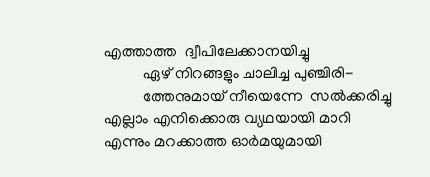എത്താത്ത  ദ്വീപിലേക്കാനയിച്ചു
          ഏഴ് നിറങ്ങളും ചാലിച്ച പുഞ്ചിരി-
          ത്തേനുമായ് നീയെന്നേ  സല്‍ക്കരിച്ചു
എല്ലാം എനിക്കൊരു വ്യഥയായി മാറി
എന്നും മറക്കാത്ത ഓര്‍മയുമായി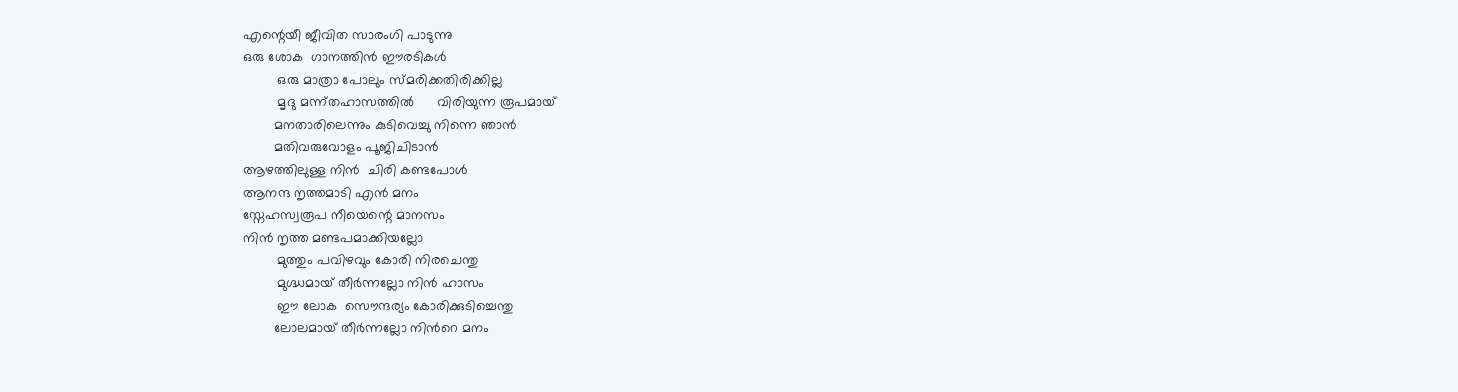എന്റെയീ ജീവിത സാരംഗി പാടുന്നു
ഒരു ശോക  ഗാനത്തിന്‍ ഈരടികള്‍
         ഒരു മാത്രാ പോലും സ്മരിക്കതിരിക്കില്ല
         മൃദു മന്ന്തഹാസത്തില്‍      വിരിയുന്ന രൂപമായ്‌
        മനതാരിലെന്നും കുടിവെച്ചു നിന്നെ ഞാന്‍
        മതിവരുവോളം പൂജിചിടാന്‍
ആഴത്തിലുള്ള നിന്‍  ചിരി കണ്ടപോള്‍
ആനന്ദ നൃത്തമാടി എന്‍ മനം
സ്നേഹസ്വരൂപ നീയെന്റെ മാനസം
നിന്‍ നൃത്ത മണ്ടപമാക്കിയല്ലോ
         മുത്തും പവിഴവും കോരി നിരചെന്തു
         മുഗ്ദ്ധമായ് തീര്‍ന്നല്ലോ നിന്‍ ഹാസം
         ഈ ലോക  സൌന്ദര്യം കോരിക്കുടിച്ചെന്തു
        ലോലമായ്‌ തീര്‍ന്നല്ലോ നിന്‍റെ മനം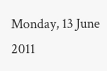Monday, 13 June 2011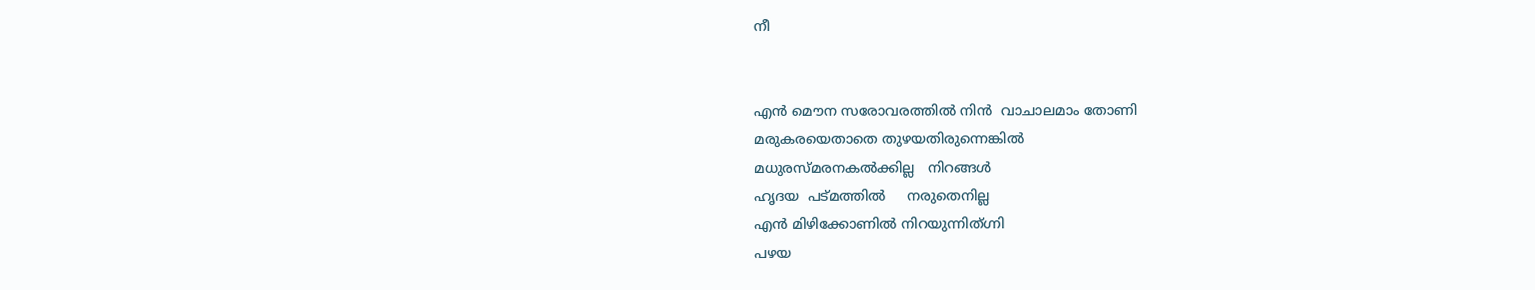നീ


എന്‍ മൌന സരോവരത്തില്‍ നിന്‍  വാചാലമാം തോണി
മരുകരയെതാതെ തുഴയതിരുന്നെങ്കില്‍
മധുരസ്മരനകല്‍ക്കില്ല   നിറങ്ങള്‍
ഹൃദയ  പട്മത്തില്‍     നരുതെനില്ല
എന്‍ മിഴിക്കോണില്‍ നിറയുന്നിത്ഗ്നി
പഴയ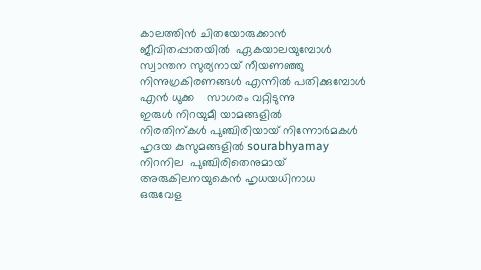കാലത്തിന്‍ ചിതയോരുക്കാന്‍
ജീവിതപ്പാതയില്‍  ഏകയാലയുമ്പോള്‍
സ്വാന്തന സുര്യനായ് നീയണഞ്ഞു
നിന്നുഗ്രകിരണങ്ങള്‍ എന്നില്‍ പതിക്കുമ്പോള്‍
എന്‍ ധുക്ക    സാഗരം വറ്റിടുന്നു
ഇരുള്‍ നിറയുമീ യാമങ്ങളില്‍
നിരതിന്കള്‍ പുഞ്ചിരിയായ്‌ നിന്നോര്‍മകള്‍
ഹൃദയ കുസുമങ്ങളില്‍ sourabhyamay
നിറനില  പുഞ്ചിരിതെനുമായ്
അരുകിലനയുകെന്‍ ഹൃധയധിനാധ
ഒരുവേള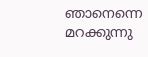ഞാനെന്നെ മറക്കുന്നു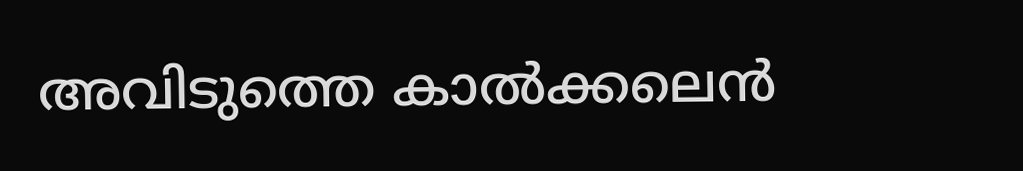അവിടുത്തെ കാല്‍ക്കലെന്‍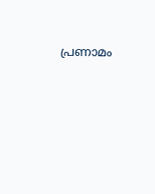പ്രണാമം